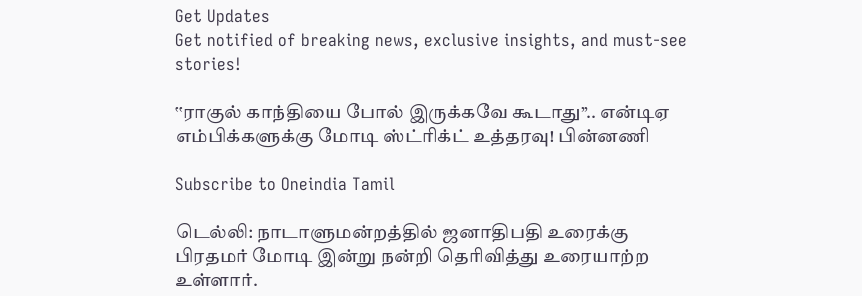Get Updates
Get notified of breaking news, exclusive insights, and must-see stories!

‛‛ராகுல் காந்தியை போல் இருக்கவே கூடாது’’.. என்டிஏ எம்பிக்களுக்கு மோடி ஸ்ட்ரிக்ட் உத்தரவு! பின்னணி

Subscribe to Oneindia Tamil

டெல்லி: நாடாளுமன்றத்தில் ஜனாதிபதி உரைக்கு பிரதமர் மோடி இன்று நன்றி தெரிவித்து உரையாற்ற உள்ளார்.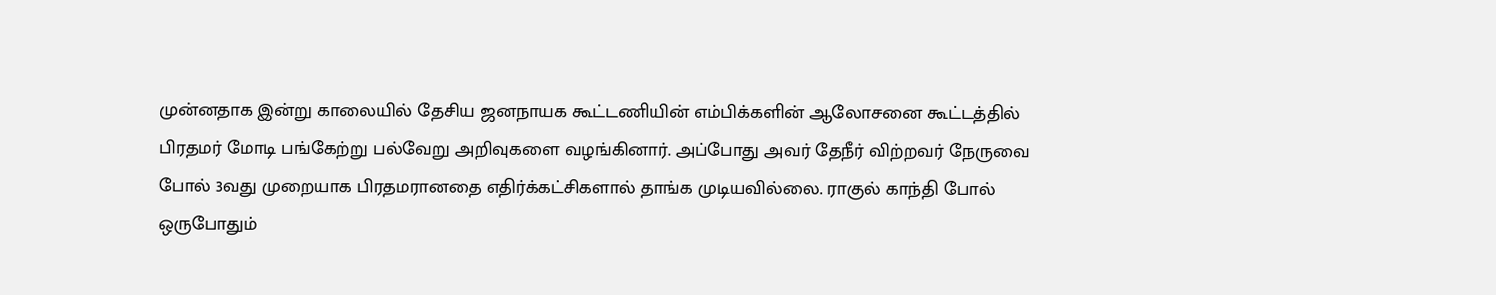முன்னதாக இன்று காலையில் தேசிய ஜனநாயக கூட்டணியின் எம்பிக்களின் ஆலோசனை கூட்டத்தில் பிரதமர் மோடி பங்கேற்று பல்வேறு அறிவுகளை வழங்கினார். அப்போது அவர் தேநீர் விற்றவர் நேருவை போல் 3வது முறையாக பிரதமரானதை எதிர்க்கட்சிகளால் தாங்க முடியவில்லை. ராகுல் காந்தி போல் ஒருபோதும்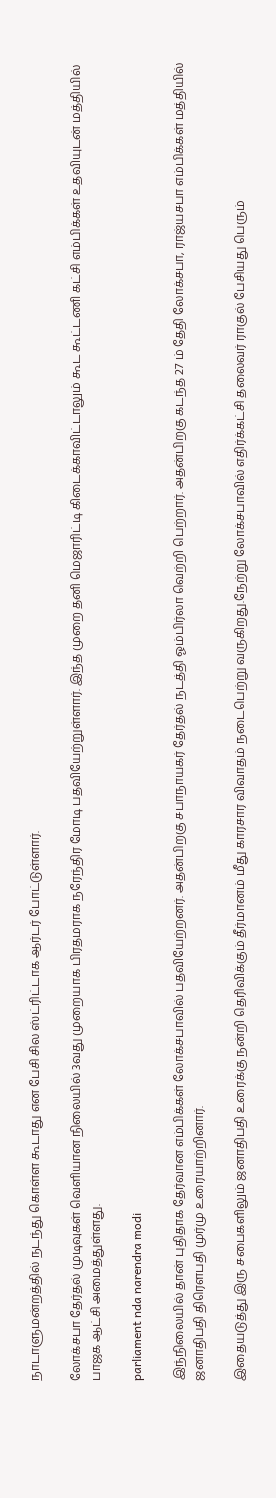நாடாளுமன்றத்தில் நடந்து கொள்ள கூடாது என பேசி சில ஸ்ட்ரிட்டாக ஆர்டர் போட்டுள்ளார்.

லோக்சபா தேர்தல் முடிவுகள் வெளியான நிலையில் 3வது முறையாக பிரதமராக நரேந்திர மோடி பதவியேற்றுள்ளார். இந்த முறை தனி மெஜாரிட்டி கிடைக்காவிட்டாலும் கூட கூட்டணி கட்சி எம்பிக்கள் உதவியுடன் மத்தியில் பாஜக ஆட்சி அமைத்துள்ளது.

parliament nda narendra modi

இந்நிலையில் தான் புதிதாக தேர்வான எம்பிக்கள் லோக்சபாவில் பதவியேற்றனர். அதன்பிறகு சபாநாயகர் தேர்தல் நடத்தி ஓம்பிர்லா வெற்றி பெற்றார். அதன்பிறகு கடந்த 27 ம் தேதி லோக்சபா, ராஜ்யசபா எம்பிக்கள் மத்தியில் ஜனாதிபதி திரெளபதி முர்மு உரையாற்றினார்.

இதையடுத்து இரு சபைகளிலும் ஜனாதிபதி உரைக்கு நன்றி தெரிவிக்கும் தீர்மானம் மீது காரசார விவாதம் நடைபெற்று வருகிறது.நேற்று லோக்சபாவில் எதிர்க்கட்சி தலைவர் ராகுல் பேசியது பெரும்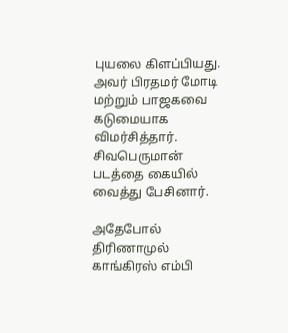புயலை கிளப்பியது. அவர் பிரதமர் மோடி மற்றும் பாஜகவை கடுமையாக விமர்சித்தார். சிவபெருமான் படத்தை கையில் வைத்து பேசினார்.

அதேபோல் திரிணாமுல் காங்கிரஸ் எம்பி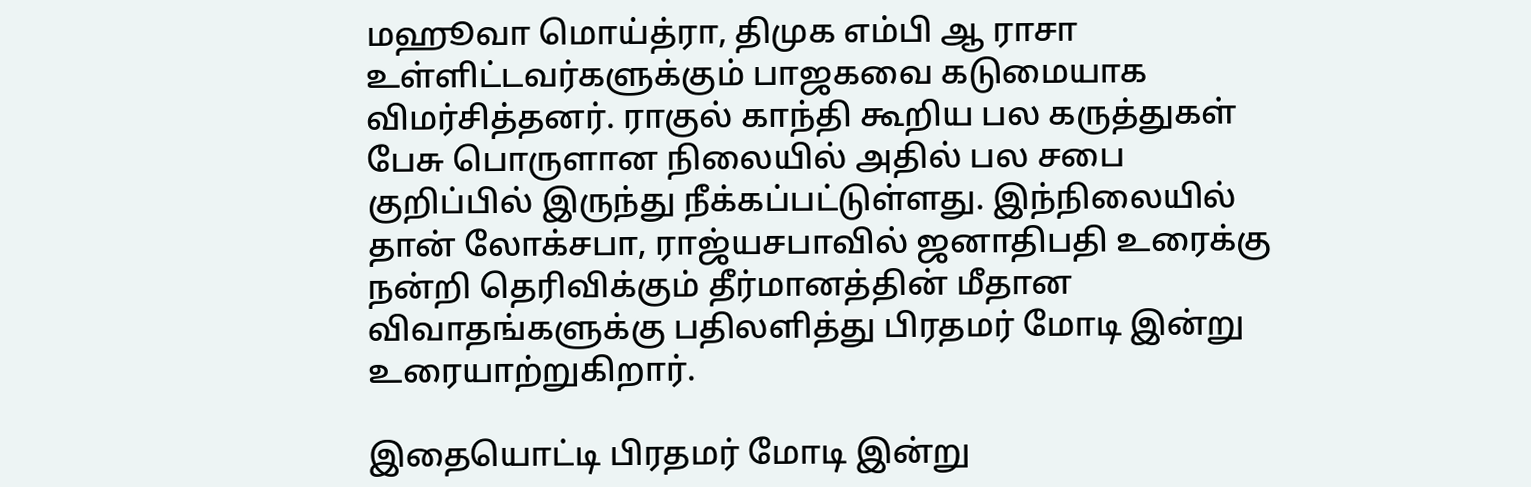மஹூவா மொய்த்ரா, திமுக எம்பி ஆ ராசா உள்ளிட்டவர்களுக்கும் பாஜகவை கடுமையாக விமர்சித்தனர். ராகுல் காந்தி கூறிய பல கருத்துகள் பேசு பொருளான நிலையில் அதில் பல சபை குறிப்பில் இருந்து நீக்கப்பட்டுள்ளது. இந்நிலையில் தான் லோக்சபா, ராஜ்யசபாவில் ஜனாதிபதி உரைக்கு நன்றி தெரிவிக்கும் தீர்மானத்தின் மீதான விவாதங்களுக்கு பதிலளித்து பிரதமர் மோடி இன்று உரையாற்றுகிறார்.

இதையொட்டி பிரதமர் மோடி இன்று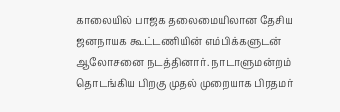காலையில் பாஜக தலைமையிலான தேசிய ஜனநாயக கூட்டணியின் எம்பிக்களுடன் ஆலோசனை நடத்தினார். நாடாளுமன்றம் தொடங்கிய பிறகு முதல் முறையாக பிரதமர்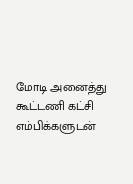மோடி அனைத்து கூட்டணி கட்சி எம்பிக்களுடன்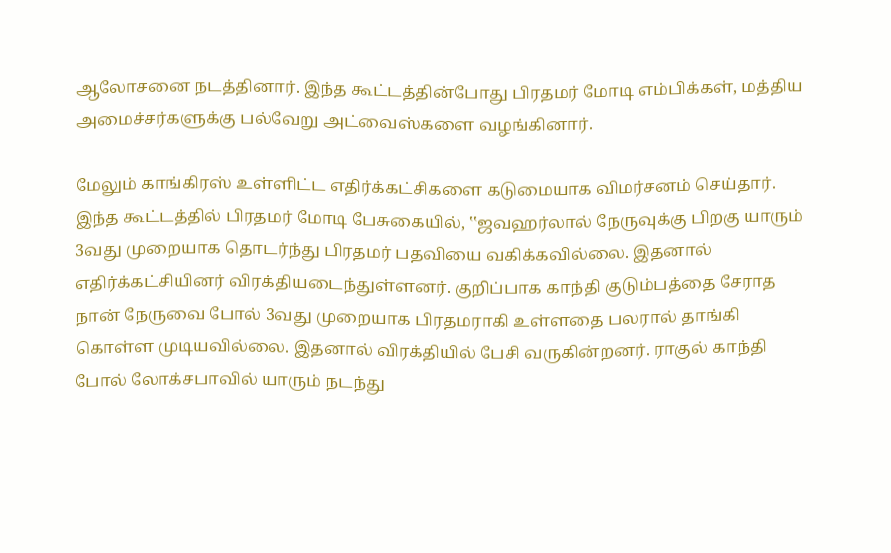ஆலோசனை நடத்தினார். இந்த கூட்டத்தின்போது பிரதமர் மோடி எம்பிக்கள், மத்திய அமைச்சர்களுக்கு பல்வேறு அட்வைஸ்களை வழங்கினார்.

மேலும் காங்கிரஸ் உள்ளிட்ட எதிர்க்கட்சிகளை கடுமையாக விமர்சனம் செய்தார். இந்த கூட்டத்தில் பிரதமர் மோடி பேசுகையில், ‛‛ஜவஹர்லால் நேருவுக்கு பிறகு யாரும் 3வது முறையாக தொடர்ந்து பிரதமர் பதவியை வகிக்கவில்லை. இதனால் எதிர்க்கட்சியினர் விரக்தியடைந்துள்ளனர். குறிப்பாக காந்தி குடும்பத்தை சேராத நான் நேருவை போல் 3வது முறையாக பிரதமராகி உள்ளதை பலரால் தாங்கி கொள்ள முடியவில்லை. இதனால் விரக்தியில் பேசி வருகின்றனர். ராகுல் காந்தி போல் லோக்சபாவில் யாரும் நடந்து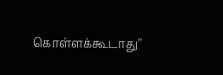கொள்ளக்கூடாது''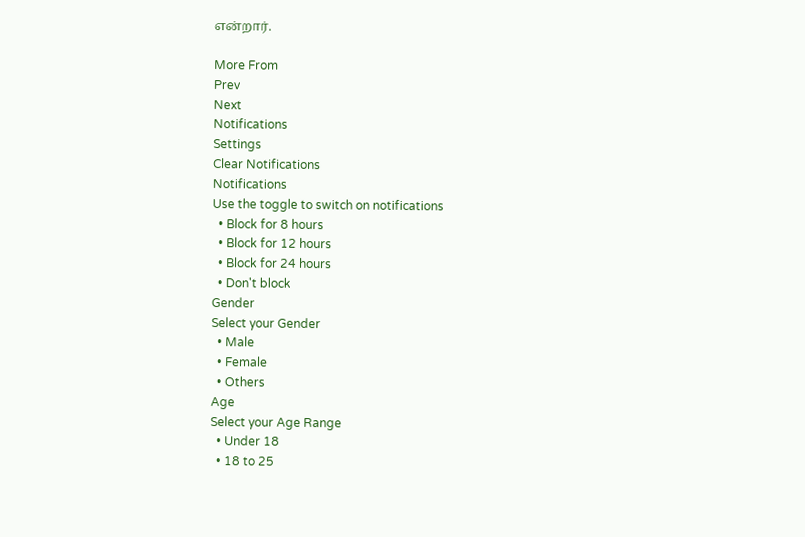என்றார்.

More From
Prev
Next
Notifications
Settings
Clear Notifications
Notifications
Use the toggle to switch on notifications
  • Block for 8 hours
  • Block for 12 hours
  • Block for 24 hours
  • Don't block
Gender
Select your Gender
  • Male
  • Female
  • Others
Age
Select your Age Range
  • Under 18
  • 18 to 25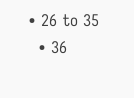• 26 to 35
  • 36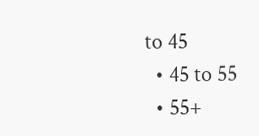to 45
  • 45 to 55
  • 55+